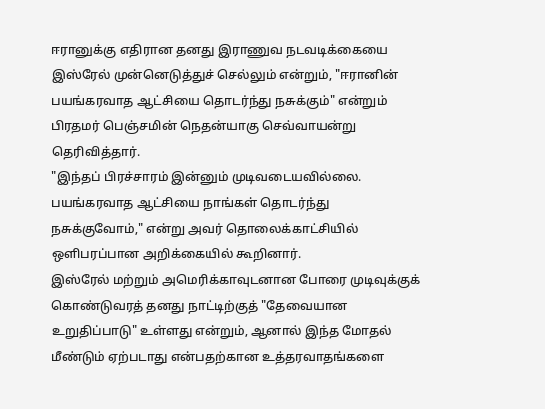ஈரானுக்கு எதிரான தனது இராணுவ நடவடிக்கையை இஸ்ரேல் முன்னெடுத்துச் செல்லும் என்றும், "ஈரானின் பயங்கரவாத ஆட்சியை தொடர்ந்து நசுக்கும்" என்றும் பிரதமர் பெஞ்சமின் நெதன்யாகு செவ்வாயன்று தெரிவித்தார்.
"இந்தப் பிரச்சாரம் இன்னும் முடிவடையவில்லை. பயங்கரவாத ஆட்சியை நாங்கள் தொடர்ந்து நசுக்குவோம்," என்று அவர் தொலைக்காட்சியில் ஒளிபரப்பான அறிக்கையில் கூறினார்.
இஸ்ரேல் மற்றும் அமெரிக்காவுடனான போரை முடிவுக்குக் கொண்டுவரத் தனது நாட்டிற்குத் "தேவையான உறுதிப்பாடு" உள்ளது என்றும், ஆனால் இந்த மோதல் மீண்டும் ஏற்படாது என்பதற்கான உத்தரவாதங்களை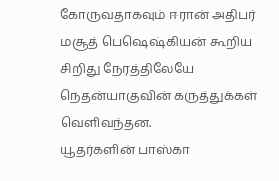கோருவதாகவும் ஈரான் அதிபர் மசூத் பெஷெஷ்கியன் கூறிய சிறிது நேரத்திலேயே நெதன்யாகுவின் கருத்துக்கள் வெளிவந்தன.
யூதர்களின் பாஸ்கா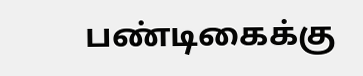பண்டிகைக்கு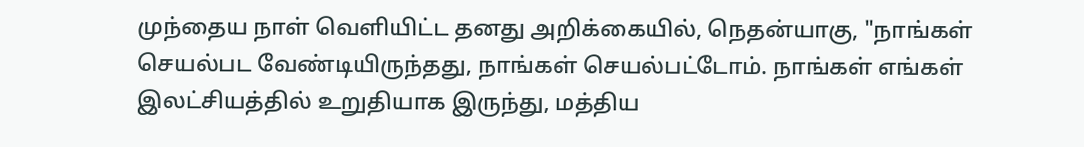முந்தைய நாள் வெளியிட்ட தனது அறிக்கையில், நெதன்யாகு, "நாங்கள் செயல்பட வேண்டியிருந்தது, நாங்கள் செயல்பட்டோம். நாங்கள் எங்கள் இலட்சியத்தில் உறுதியாக இருந்து, மத்திய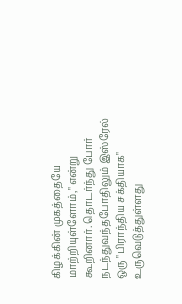கிழக்கின் முகத்தையே மாற்றியுள்ளோம்," என்று கூறினார். தொடர்ந்து போர் நடந்துவந்தபோதிலும் இஸ்ரேல் ஒரு "பிராந்திய சக்தியாக" உருவெடுத்துள்ளது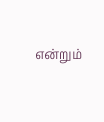என்றும்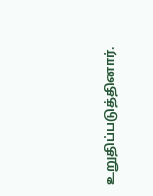உறுதிப்படுத்தினார்.